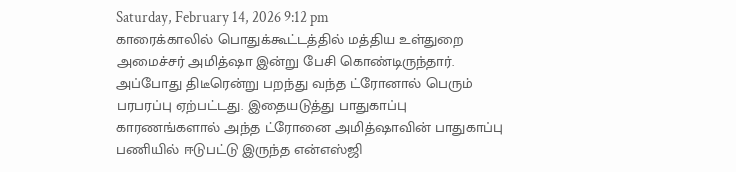Saturday, February 14, 2026 9:12 pm
காரைக்காலில் பொதுக்கூட்டத்தில் மத்திய உள்துறை அமைச்சர் அமித்ஷா இன்று பேசி கொண்டிருந்தார். அப்போது திடீரென்று பறந்து வந்த ட்ரோனால் பெரும் பரபரப்பு ஏற்பட்டது. இதையடுத்து பாதுகாப்பு காரணங்களால் அந்த ட்ரோனை அமித்ஷாவின் பாதுகாப்பு பணியில் ஈடுபட்டு இருந்த என்எஸ்ஜி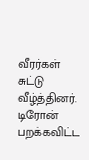வீரர்கள் சுட்டு வீழ்த்தினர். டிரோன் பறக்கவிட்ட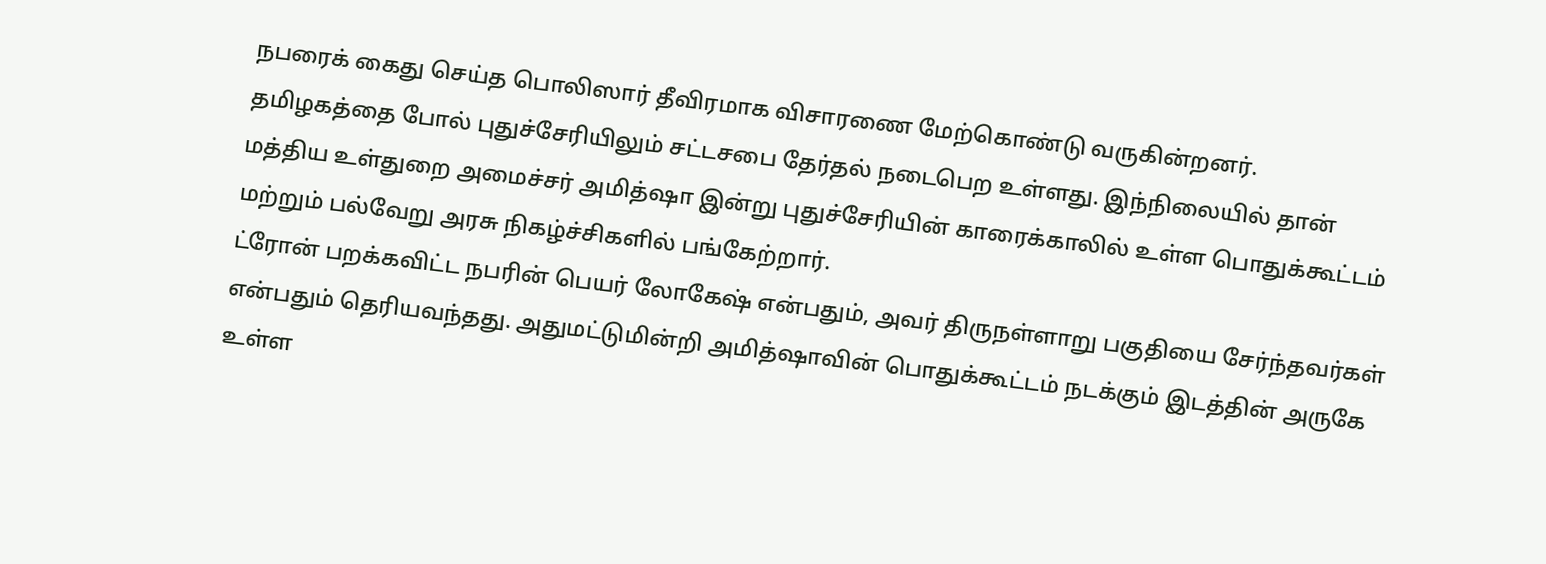நபரைக் கைது செய்த பொலிஸார் தீவிரமாக விசாரணை மேற்கொண்டு வருகின்றனர்.
தமிழகத்தை போல் புதுச்சேரியிலும் சட்டசபை தேர்தல் நடைபெற உள்ளது. இந்நிலையில் தான் மத்திய உள்துறை அமைச்சர் அமித்ஷா இன்று புதுச்சேரியின் காரைக்காலில் உள்ள பொதுக்கூட்டம் மற்றும் பல்வேறு அரசு நிகழ்ச்சிகளில் பங்கேற்றார்.
ட்ரோன் பறக்கவிட்ட நபரின் பெயர் லோகேஷ் என்பதும், அவர் திருநள்ளாறு பகுதியை சேர்ந்தவர்கள் என்பதும் தெரியவந்தது. அதுமட்டுமின்றி அமித்ஷாவின் பொதுக்கூட்டம் நடக்கும் இடத்தின் அருகே உள்ள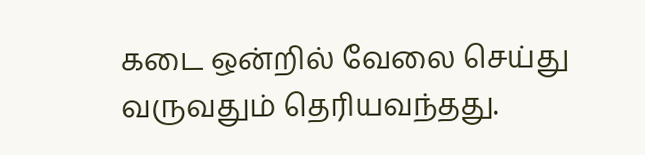கடை ஒன்றில் வேலை செய்து வருவதும் தெரியவந்தது.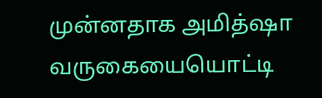முன்னதாக அமித்ஷா வருகையையொட்டி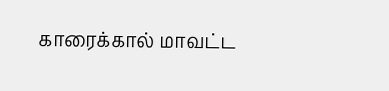காரைக்கால் மாவட்ட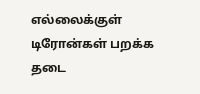எல்லைக்குள் டிரோன்கள் பறக்க தடை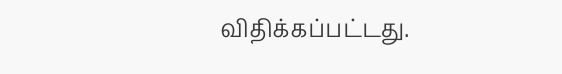விதிக்கப்பட்டது.